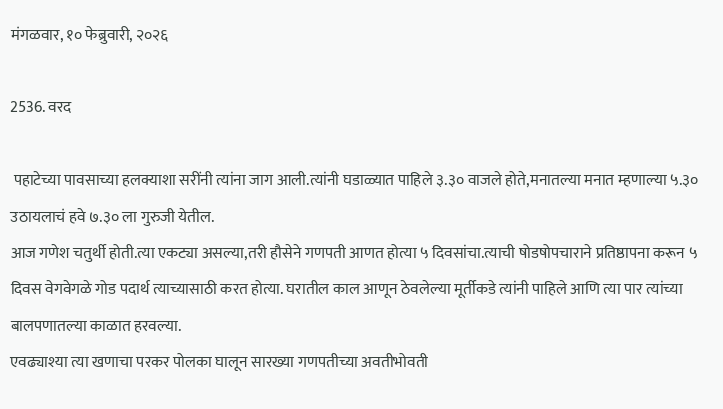मंगळवार, १० फेब्रुवारी, २०२६

2536. वरद

 पहाटेच्या पावसाच्या हलक्याशा सरींनी त्यांना जाग आली.त्यांनी घडाळ्यात पाहिले ३.३० वाजले होते,मनातल्या मनात म्हणाल्या ५.३० उठायलाचं हवे ७.३० ला गुरुजी येतील.
आज गणेश चतुर्थी होती.त्या एकट्या असल्या,तरी हौसेने गणपती आणत होत्या ५ दिवसांचा.त्याची षोडषोपचाराने प्रतिष्ठापना करून ५ दिवस वेगवेगळे गोड पदार्थ त्याच्यासाठी करत होत्या. घरातील काल आणून ठेवलेल्या मूर्तीकडे त्यांनी पाहिले आणि त्या पार त्यांच्या बालपणातल्या काळात हरवल्या.
एवढ्याश्या त्या खणाचा परकर पोलका घालून सारख्या गणपतीच्या अवतीभोवती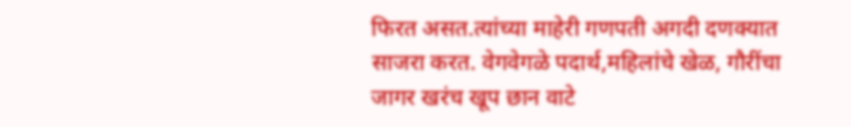फिरत असत.त्यांच्या माहेरी गणपती अगदी दणक्यात साजरा करत. वेगवेगळे पदार्थ,महिलांचे खेळ, गौरींचा जागर खरंच खूप छान वाटे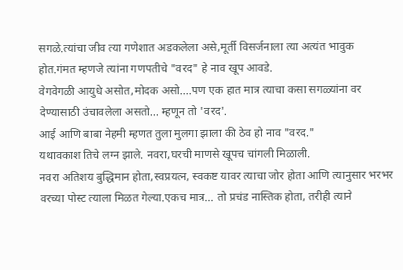सगळे.त्यांचा जीव त्या गणेशात अडकलेला असे,मूर्ती विसर्जनाला त्या अत्यंत भावुक होत.गंमत म्हणजे त्यांना गणपतीचे "वरद" हे नाव खूप आवडे.
वेगवेगळी आयुधे असोत,मोदक असो....पण एक हात मात्र त्याचा कसा सगळ्यांना वर देण्यासाठी उंचावलेला असतो... म्हणून तो 'वरद'.
आई आणि बाबा नेहमी म्हणत तुला मुलगा झाला की ठेव हो नाव "वरद."
यथावकाश तिचे लग्न झाले. नवरा,घरची माणसे खूपच चांगली मिळाली.
नवरा अतिशय बुद्धिमान होता,स्वप्रयत्न, स्वकष्ट यावर त्याचा जोर होता आणि त्यानुसार भरभर वरच्या पोस्ट त्याला मिळत गेल्या.एकच मात्र... तो प्रचंड नास्तिक होता, तरीही त्याने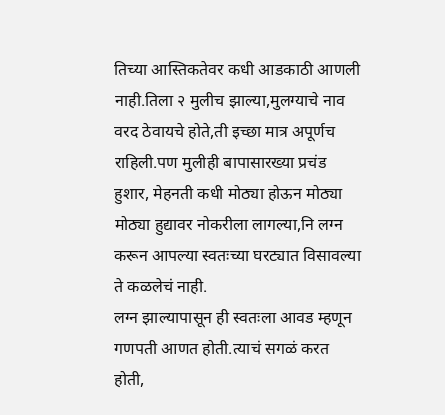तिच्या आस्तिकतेवर कधी आडकाठी आणली नाही.तिला २ मुलीच झाल्या,मुलग्याचे नाव वरद ठेवायचे होते,ती इच्छा मात्र अपूर्णच राहिली.पण मुलीही बापासारख्या प्रचंड हुशार, मेहनती कधी मोठ्या होऊन मोठ्या मोठ्या हुद्यावर नोकरीला लागल्या,नि लग्न करून आपल्या स्वतःच्या घरट्यात विसावल्या ते कळलेचं नाही.
लग्न झाल्यापासून ही स्वतःला आवड म्हणून गणपती आणत होती.त्याचं सगळं करत होती,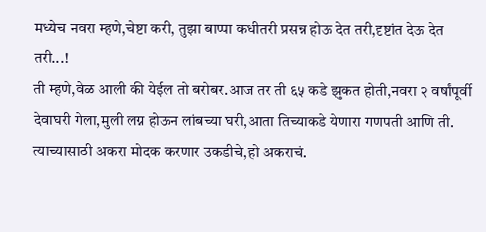मध्येच नवरा म्हणे,चेष्टा करी, तुझा बाप्पा कधीतरी प्रसन्न होऊ देत तरी,दृष्टांत देऊ देत तरी...!
ती म्हणे,वेळ आली की येईल तो बरोबर.आज तर ती ६५ कडे झुकत होती,नवरा २ वर्षांपूर्वी देवाघरी गेला,मुली लग्न होऊन लांबच्या घरी,आता तिच्याकडे येणारा गणपती आणि ती. त्याच्यासाठी अकरा मोदक करणार उकडीचे,हो अकराचं.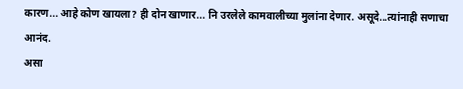कारण... आहे कोण खायला? ही दोन खाणार... नि उरलेले कामवालीच्या मुलांना देणार. असूदे...त्यांनाही सणाचा आनंद.
असा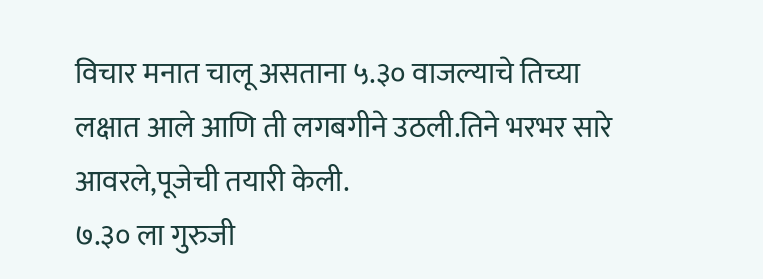विचार मनात चालू असताना ५.३० वाजल्याचे तिच्या लक्षात आले आणि ती लगबगीने उठली.तिने भरभर सारे आवरले,पूजेची तयारी केली.
७.३० ला गुरुजी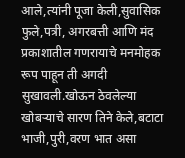आले,त्यांनी पूजा केली,सुवासिक फुले,पत्री, अगरबत्ती आणि मंद प्रकाशातील गणरायाचे मनमोहक रूप पाहून ती अगदी सुखावली.खोऊन ठेवलेल्या खोबऱ्याचे सारण तिने केले,बटाटा भाजी,पुरी,वरण भात असा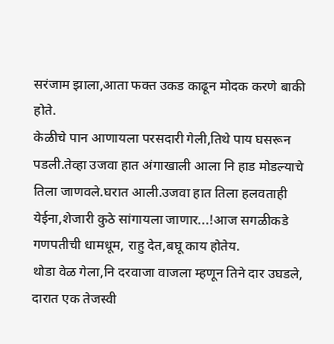सरंजाम झाला,आता फक्त उकड काढून मोदक करणे बाकी होते.
केळीचे पान आणायला परसदारी गेली,तिथे पाय घसरून पडली.तेव्हा उजवा हात अंगाखाली आला नि हाड मोडल्याचे तिला जाणवले.घरात आली.उजवा हात तिला हलवताही येईना,शेजारी कुठे सांगायला जाणार...!आज सगळीकडे गणपतीची धामधूम, राहु देत,बघू काय होतेय.
थोडा वेळ गेला,नि दरवाजा वाजला म्हणून तिने दार उघडले, दारात एक तेजस्वी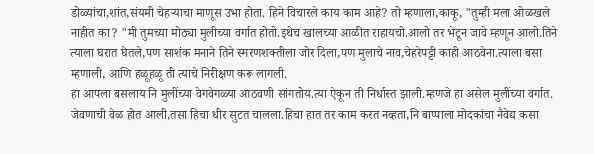डोळ्यांचा,शांत,संयमी चेहऱ्याचा माणूस उभा होता. हिने विचारले काय काम आहे? तो म्हणाला,काकू, "तुम्ही मला ओळखले नाहीत का? "मी तुमच्या मोठ्या मुलीच्या वर्गात होतो.इथेच खालच्या आळीत राहायचो.आलो तर भेटून जावे म्हणून आलो.तिने त्याला घरात घेतले,पण साशंक मनाने तिने स्मरणशक्तीला जोर दिला,पण मुलाचे नाव,चेहरेपट्टी काही आठवेना.त्याला बसा म्हणाली, आणि हळूहळू ती त्याचे निरीक्षण करू लागली.
हा आपला बसलाय नि मुलींच्या वेगवेगळ्या आठवणी सांगतोय.त्या ऐकून ती निर्धास्त झाली.म्हणजे हा असेल मुलींच्या वर्गात.
जेवणाची वेळ होत आली,तसा हिचा धीर सुटत चालला.हिचा हात तर काम करत नव्हता,नि बाप्पाला मोदकांचा नैवेद्य कसा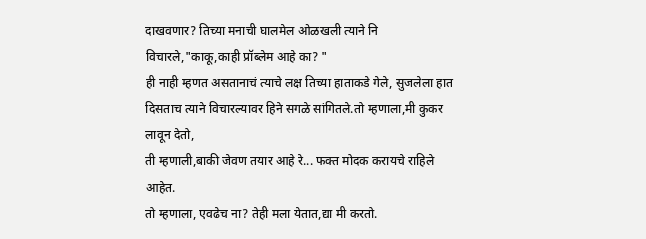दाखवणार? तिच्या मनाची घालमेल ओळखली त्याने नि विचारले,"काकू,काही प्रॉब्लेम आहे का? "
ही नाही म्हणत असतानाचं त्याचे लक्ष तिच्या हाताकडे गेले, सुजलेला हात दिसताच त्याने विचारल्यावर हिने सगळे सांगितले.तो म्हणाला,मी कुकर लावून देतो,
ती म्हणाली,बाकी जेवण तयार आहे रे... फक्त मोदक करायचे राहिले आहेत.
तो म्हणाला, एवढेच ना? तेही मला येतात,द्या मी करतो.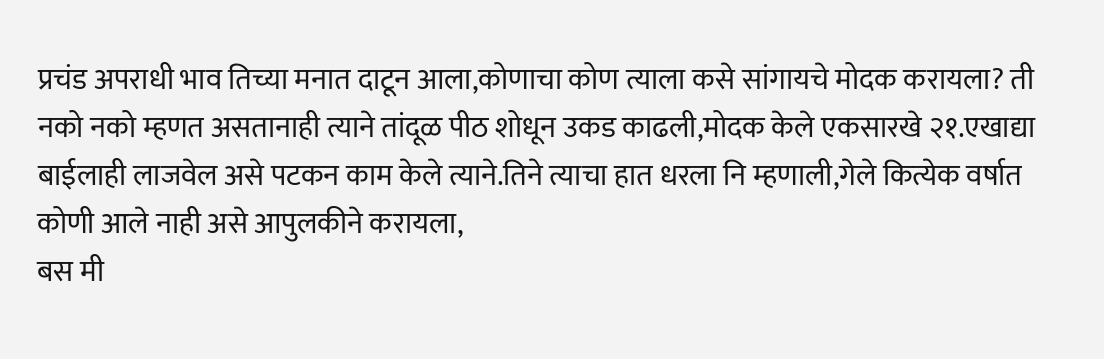प्रचंड अपराधी भाव तिच्या मनात दाटून आला,कोणाचा कोण त्याला कसे सांगायचे मोदक करायला? ती नको नको म्हणत असतानाही त्याने तांदूळ पीठ शोधून उकड काढली,मोदक केले एकसारखे २१.एखाद्या बाईलाही लाजवेल असे पटकन काम केले त्याने.तिने त्याचा हात धरला नि म्हणाली,गेले कित्येक वर्षात कोणी आले नाही असे आपुलकीने करायला,
बस मी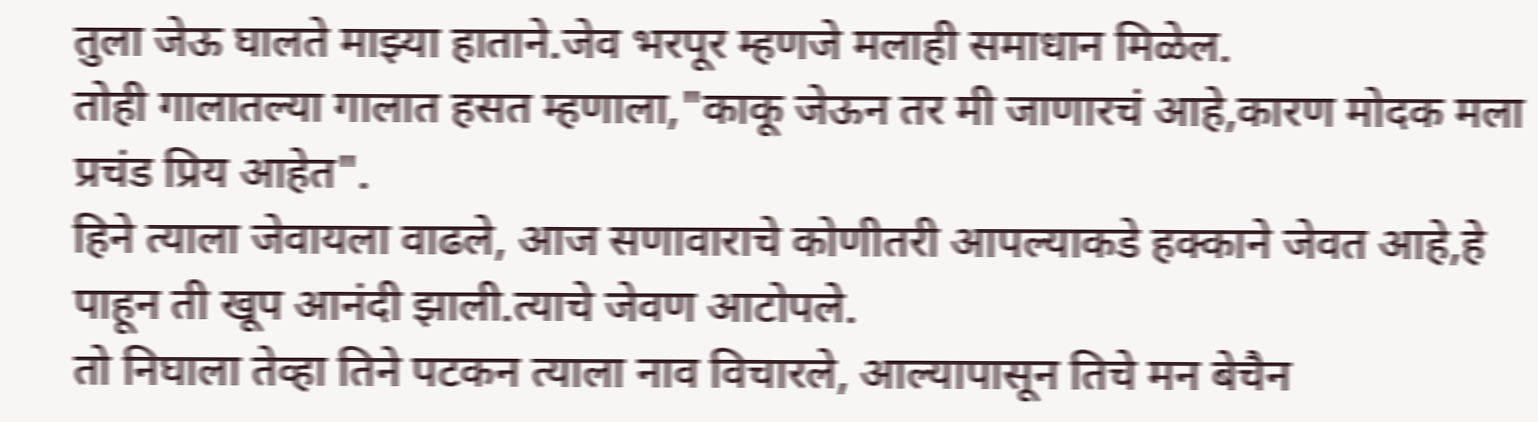तुला जेऊ घालते माझ्या हाताने.जेव भरपूर म्हणजे मलाही समाधान मिळेल.
तोही गालातल्या गालात हसत म्हणाला,"काकू जेऊन तर मी जाणारचं आहे,कारण मोदक मला प्रचंड प्रिय आहेत".
हिने त्याला जेवायला वाढले, आज सणावाराचे कोणीतरी आपल्याकडे हक्काने जेवत आहे,हे पाहून ती खूप आनंदी झाली.त्याचे जेवण आटोपले.
तो निघाला तेव्हा तिने पटकन त्याला नाव विचारले, आल्यापासून तिचे मन बेचैन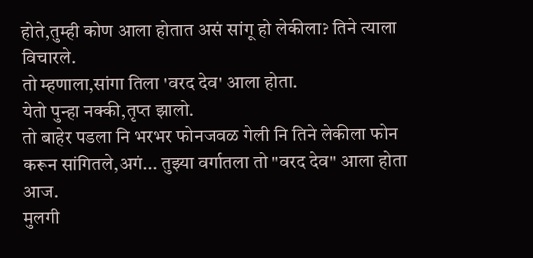होते,तुम्ही कोण आला होतात असं सांगू हो लेकीला? तिने त्याला विचारले.
तो म्हणाला,सांगा तिला 'वरद देव' आला होता.
येतो पुन्हा नक्की,तृप्त झालो.
तो बाहेर पडला नि भरभर फोनजवळ गेली नि तिने लेकीला फोन करून सांगितले,अगं... तुझ्या वर्गातला तो "वरद देव" आला होता आज.
मुलगी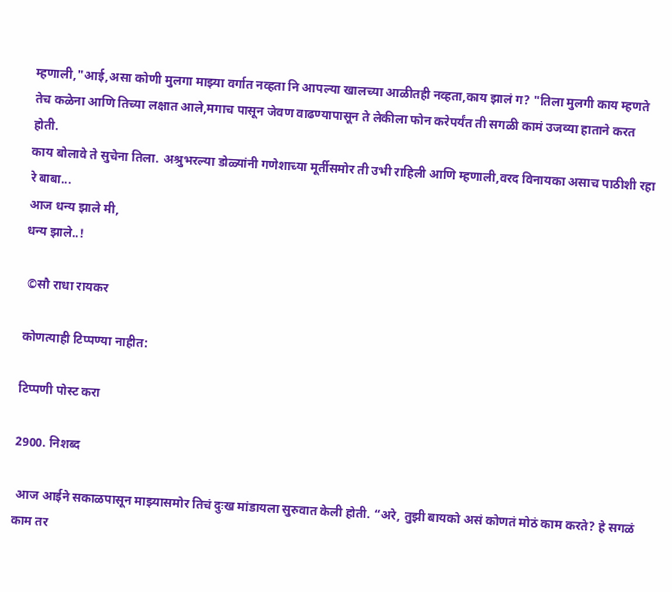म्हणाली,"आई,असा कोणी मुलगा माझ्या वर्गात नव्हता नि आपल्या खालच्या आळीतही नव्हता,काय झालं ग? "तिला मुलगी काय म्हणते तेच कळेना आणि तिच्या लक्षात आले,मगाच पासून जेवण वाढण्यापासून ते लेकीला फोन करेपर्यंत ती सगळी कामं उजव्या हाताने करत होती.
काय बोलावे ते सुचेना तिला. अश्रुभरल्या डोळ्यांनी गणेशाच्या मूर्तीसमोर ती उभी राहिली आणि म्हणाली,वरद विनायका असाच पाठीशी रहा रे बाबा...
आज धन्य झाले मी,
धन्य झाले..!

 ©सौ राधा रायकर

कोणत्याही टिप्पण्‍या नाहीत:

टिप्पणी पोस्ट करा

2900. निशब्द

 आज आईने सकाळपासून माझ्यासमोर तिचं दुःख मांडायला सुरुवात केली होती. “अरे, तुझी बायको असं कोणतं मोठं काम करते? हे सगळं काम तर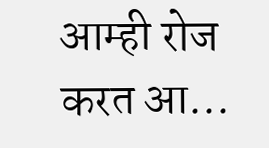आम्ही रोज करत आ...